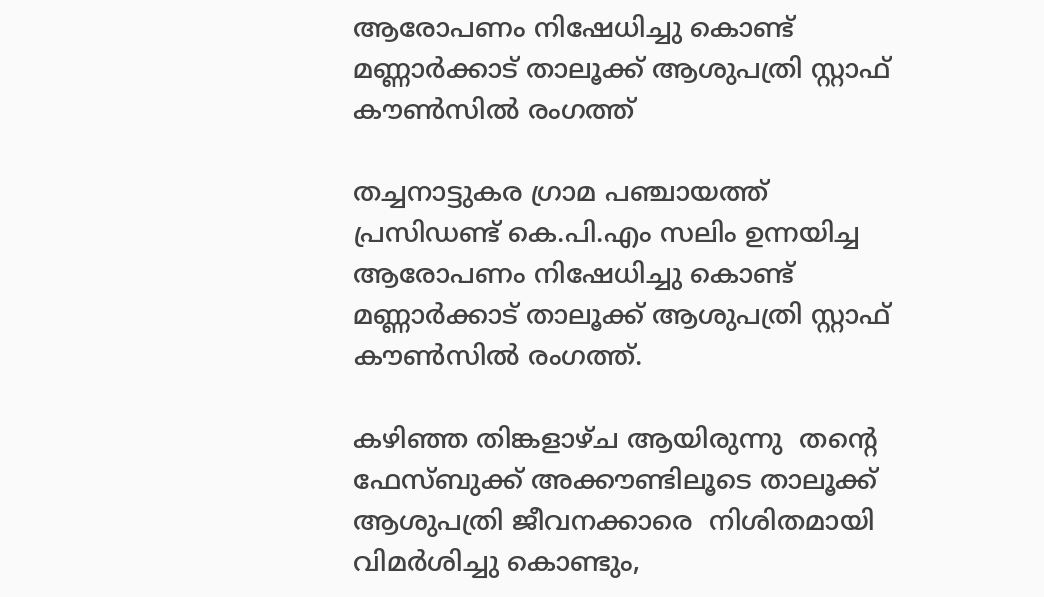ആരോപണം നിഷേധിച്ചു കൊണ്ട് മണ്ണാര്‍ക്കാട് താലൂക്ക് ആശുപത്രി സ്റ്റാഫ് കൗണ്‍സില്‍ രംഗത്ത്

തച്ചനാട്ടുകര ഗ്രാമ പഞ്ചായത്ത് പ്രസിഡണ്ട് കെ.പി.എം സലിം ഉന്നയിച്ച ആരോപണം നിഷേധിച്ചു കൊണ്ട് മണ്ണാര്‍ക്കാട് താലൂക്ക് ആശുപത്രി സ്റ്റാഫ് കൗണ്‍സില്‍ രംഗത്ത്.

കഴിഞ്ഞ തിങ്കളാഴ്ച ആയിരുന്നു  തന്റെ ഫേസ്ബുക്ക് അക്കൗണ്ടിലൂടെ താലൂക്ക് ആശുപത്രി ജീവനക്കാരെ  നിശിതമായി വിമർശിച്ചു കൊണ്ടും,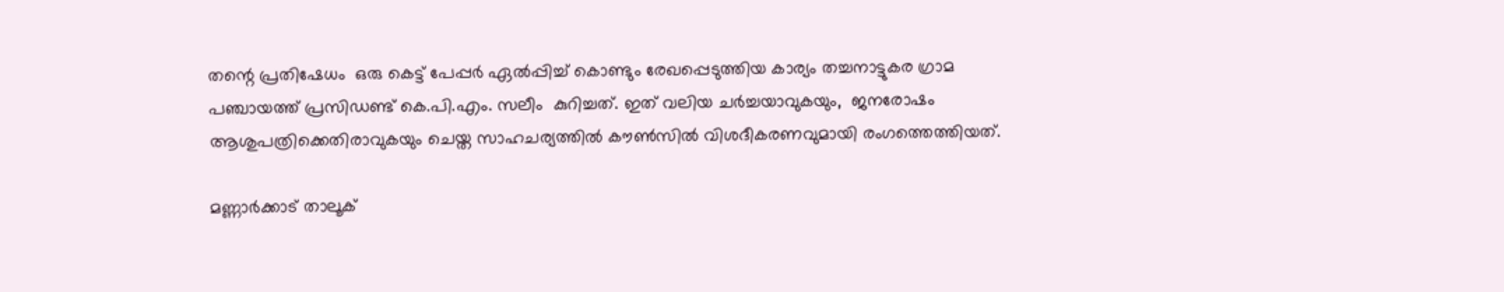തന്റെ പ്രതിഷേധം  ഒരു കെട്ട് പേപ്പർ ഏൽപ്പിച്ച് കൊണ്ടും രേഖപ്പെടുത്തിയ കാര്യം തച്ചനാട്ടുകര ഗ്രാമ പഞ്ചായത്ത് പ്രസിഡണ്ട് കെ.പി.എം. സലീം  കുറിച്ചത്. ഇത് വലിയ ചർച്ചയാവുകയും,  ജനരോഷം ആശുപത്രിക്കെതിരാവുകയും ചെയ്ത സാഹചര്യത്തിൽ കൗൺസിൽ വിശദീകരണവുമായി രംഗത്തെത്തിയത്.

മണ്ണാര്‍ക്കാട് താലൂക്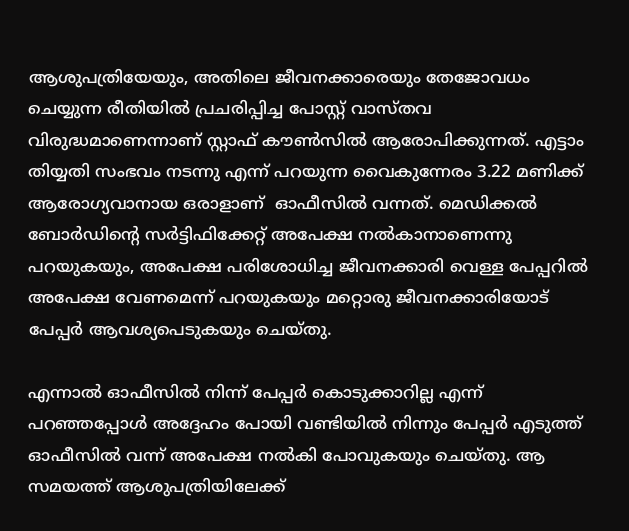ആശുപത്രിയേയും, അതിലെ ജീവനക്കാരെയും തേജോവധം ചെയ്യുന്ന രീതിയില്‍ പ്രചരിപ്പിച്ച പോസ്റ്റ് വാസ്തവ വിരുദ്ധമാണെന്നാണ് സ്റ്റാഫ് കൗണ്‍സില്‍ ആരോപിക്കുന്നത്. എട്ടാം തിയ്യതി സംഭവം നടന്നു എന്ന് പറയുന്ന വൈകുന്നേരം 3.22 മണിക്ക് ആരോഗ്യവാനായ ഒരാളാണ്  ഓഫീസില്‍ വന്നത്. മെഡിക്കല്‍ ബോര്‍ഡിന്റെ സര്‍ട്ടിഫിക്കേറ്റ് അപേക്ഷ നല്‍കാനാണെന്നു പറയുകയും, അപേക്ഷ പരിശോധിച്ച ജീവനക്കാരി വെള്ള പേപ്പറില്‍ അപേക്ഷ വേണമെന്ന് പറയുകയും മറ്റൊരു ജീവനക്കാരിയോട് പേപ്പര്‍ ആവശ്യപെടുകയും ചെയ്തു.

എന്നാല്‍ ഓഫീസില്‍ നിന്ന് പേപ്പര്‍ കൊടുക്കാറില്ല എന്ന് പറഞ്ഞപ്പോള്‍ അദ്ദേഹം പോയി വണ്ടിയില്‍ നിന്നും പേപ്പര്‍ എടുത്ത് ഓഫീസില്‍ വന്ന് അപേക്ഷ നല്‍കി പോവുകയും ചെയ്തു. ആ സമയത്ത് ആശുപത്രിയിലേക്ക്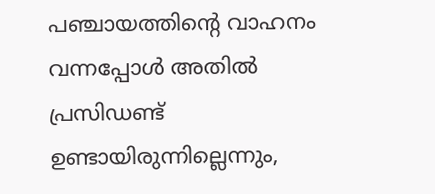പഞ്ചായത്തിന്റെ വാഹനം വന്നപ്പോള്‍ അതില്‍ പ്രസിഡണ്ട് ഉണ്ടായിരുന്നില്ലെന്നും,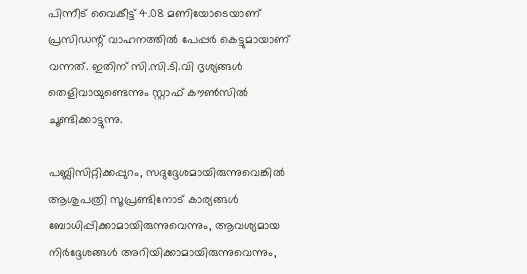പിന്നീട് വൈകീട്ട് 4.08 മണിയോടെയാണ് പ്രസിഡന്റ് വാഹനത്തില്‍ പേപ്പര്‍ കെട്ടുമായാണ് വന്നത്. ഇതിന് സി.സി.ടി.വി ദൃശ്യങ്ങള്‍ തെളിവായുണ്ടെന്നും സ്റ്റാഫ് കൗണ്‍സില്‍ ചൂണ്ടിക്കാട്ടുന്നു.

പബ്ലിസിറ്റിക്കപ്പുറം, സദുദ്ദേശമായിരുന്നുവെങ്കില്‍ ആശുപത്രി സൂപ്രണ്ടിനോട് കാര്യങ്ങള്‍ ബോധിപ്പിക്കാമായിരുന്നുവെന്നും, ആവശ്യമായ നിര്‍ദ്ദേശങ്ങള്‍ അറിയിക്കാമായിരുന്നുവെന്നും,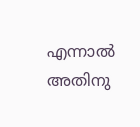എന്നാല്‍ അതിനു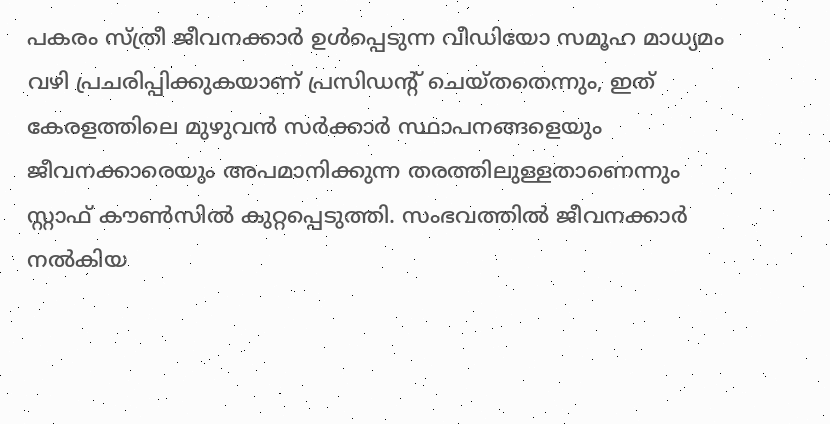പകരം സ്ത്രീ ജീവനക്കാര്‍ ഉള്‍പ്പെടുന്ന വീഡിയോ സമൂഹ മാധ്യമം വഴി പ്രചരിപ്പിക്കുകയാണ് പ്രസിഡന്റ് ചെയ്തതെന്നും, ഇത് കേരളത്തിലെ മുഴുവന്‍ സര്‍ക്കാര്‍ സ്ഥാപനങ്ങളെയും ജീവനക്കാരെയും അപമാനിക്കുന്ന തരത്തിലുള്ളതാണെന്നും സ്റ്റാഫ് കൗണ്‍സില്‍ കുറ്റപ്പെടുത്തി. സംഭവത്തില്‍ ജീവനക്കാര്‍ നല്‍കിയ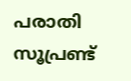പരാതി സൂപ്രണ്ട്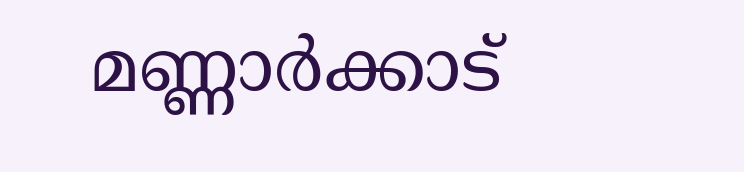മണ്ണാര്‍ക്കാട്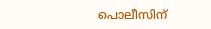പൊലീസിന്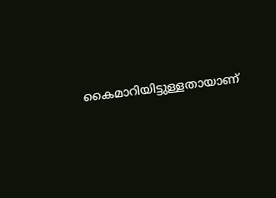കൈമാറിയിട്ടുള്ളതായാണ്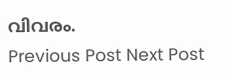വിവരം.
Previous Post Next Post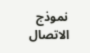نموذج الاتصال